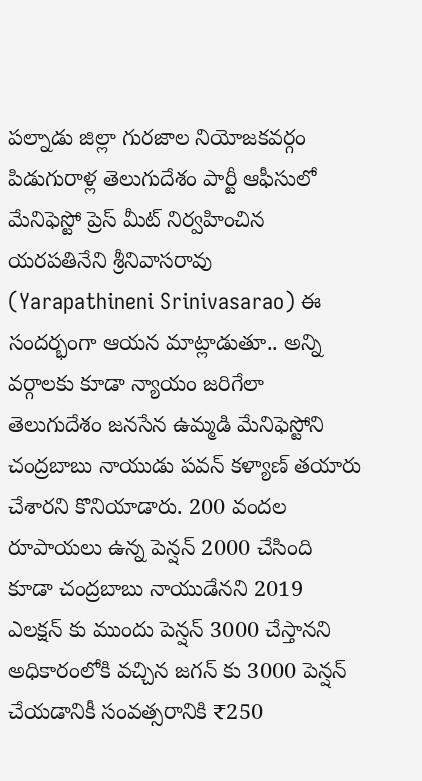పల్నాడు జిల్లా గురజాల నియోజకవర్గం పిడుగురాళ్ల తెలుగుదేశం పార్టీ ఆఫీసులో మేనిఫెస్టో ప్రెస్ మీట్ నిర్వహించిన యరపతినేని శ్రీనివాసరావు (Yarapathineni Srinivasarao) ఈ సందర్భంగా ఆయన మాట్లాడుతూ.. అన్ని వర్గాలకు కూడా న్యాయం జరిగేలా తెలుగుదేశం జనసేన ఉమ్మడి మేనిఫెస్టోని చంద్రబాబు నాయుడు పవన్ కళ్యాణ్ తయారు చేశారని కొనియాడారు. 200 వందల రూపాయలు ఉన్న పెన్షన్ 2000 చేసింది కూడా చంద్రబాబు నాయుడేనని 2019 ఎలక్షన్ కు ముందు పెన్షన్ 3000 చేస్తానని అధికారంలోకి వచ్చిన జగన్ కు 3000 పెన్షన్ చేయడానికీ సంవత్సరానికి ₹250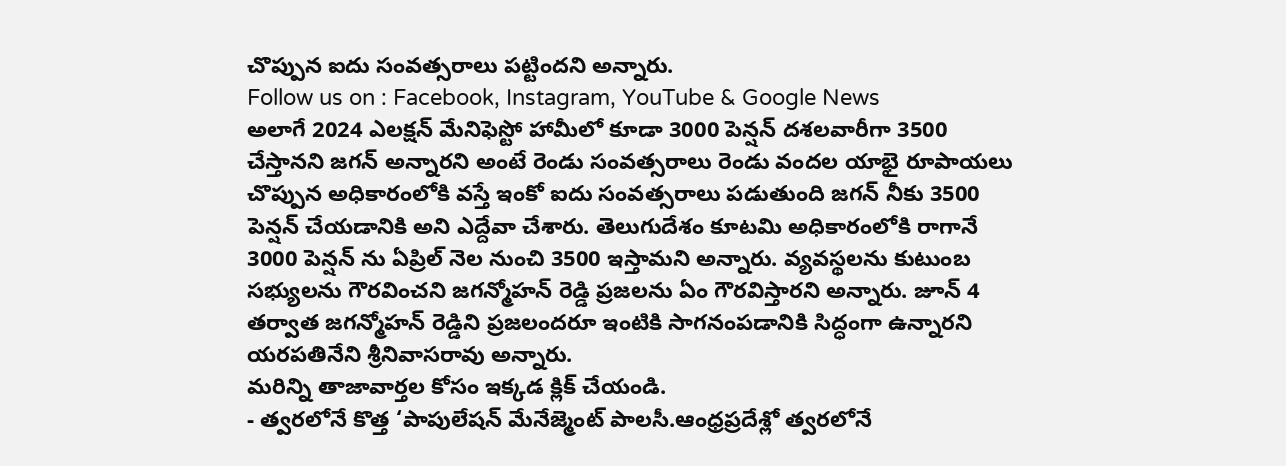చొప్పున ఐదు సంవత్సరాలు పట్టిందని అన్నారు.
Follow us on : Facebook, Instagram, YouTube & Google News
అలాగే 2024 ఎలక్షన్ మేనిఫెస్టో హామీలో కూడా 3000 పెన్షన్ దశలవారీగా 3500 చేస్తానని జగన్ అన్నారని అంటే రెండు సంవత్సరాలు రెండు వందల యాభై రూపాయలు చొప్పున అధికారంలోకి వస్తే ఇంకో ఐదు సంవత్సరాలు పడుతుంది జగన్ నీకు 3500 పెన్షన్ చేయడానికి అని ఎద్దేవా చేశారు. తెలుగుదేశం కూటమి అధికారంలోకి రాగానే 3000 పెన్షన్ ను ఏప్రిల్ నెల నుంచి 3500 ఇస్తామని అన్నారు. వ్యవస్థలను కుటుంబ సభ్యులను గౌరవించని జగన్మోహన్ రెడ్డి ప్రజలను ఏం గౌరవిస్తారని అన్నారు. జూన్ 4 తర్వాత జగన్మోహన్ రెడ్డిని ప్రజలందరూ ఇంటికి సాగనంపడానికి సిద్ధంగా ఉన్నారని యరపతినేని శ్రీనివాసరావు అన్నారు.
మరిన్ని తాజావార్తల కోసం ఇక్కడ క్లిక్ చేయండి.
- త్వరలోనే కొత్త ‘పాపులేషన్ మేనేజ్మెంట్ పాలసీ.ఆంధ్రప్రదేశ్లో త్వరలోనే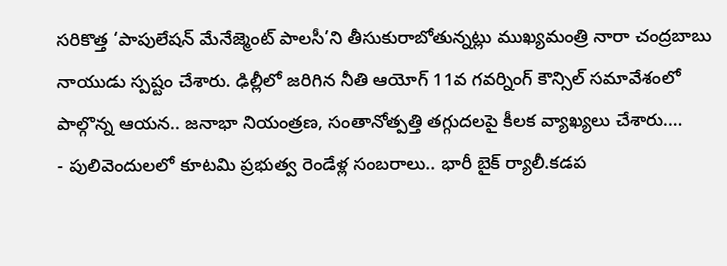సరికొత్త ‘పాపులేషన్ మేనేజ్మెంట్ పాలసీ’ని తీసుకురాబోతున్నట్లు ముఖ్యమంత్రి నారా చంద్రబాబు నాయుడు స్పష్టం చేశారు. ఢిల్లీలో జరిగిన నీతి ఆయోగ్ 11వ గవర్నింగ్ కౌన్సిల్ సమావేశంలో పాల్గొన్న ఆయన.. జనాభా నియంత్రణ, సంతానోత్పత్తి తగ్గుదలపై కీలక వ్యాఖ్యలు చేశారు.…
- పులివెందులలో కూటమి ప్రభుత్వ రెండేళ్ల సంబరాలు.. భారీ బైక్ ర్యాలీ.కడప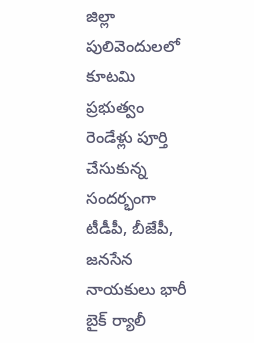జిల్లా పులివెందులలో కూటమి ప్రభుత్వం రెండేళ్లు పూర్తి చేసుకున్న సందర్భంగా టీడీపీ, బీజేపీ, జనసేన నాయకులు భారీ బైక్ ర్యాలీ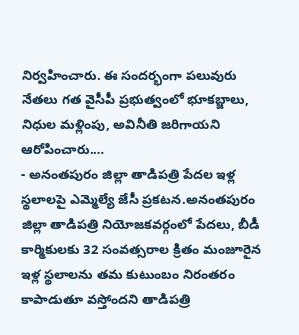నిర్వహించారు. ఈ సందర్భంగా పలువురు నేతలు గత వైసీపీ ప్రభుత్వంలో భూకబ్జాలు, నిధుల మళ్లింపు, అవినీతి జరిగాయని ఆరోపించారు.…
- అనంతపురం జిల్లా తాడిపత్రి పేదల ఇళ్ల స్థలాలపై ఎమ్మెల్యే జేసీ ప్రకటన.అనంతపురం జిల్లా తాడిపత్రి నియోజకవర్గంలో పేదలు, బీడీ కార్మికులకు 32 సంవత్సరాల క్రితం మంజూరైన ఇళ్ల స్థలాలను తమ కుటుంబం నిరంతరం కాపాడుతూ వస్తోందని తాడిపత్రి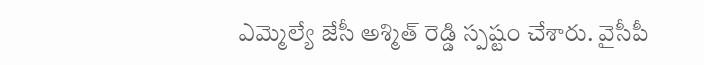ఎమ్మెల్యే జేసీ అశ్మిత్ రెడ్డి స్పష్టం చేశారు. వైసీపీ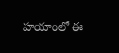హయాంలో ఈ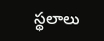స్థలాలు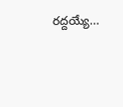రద్దయ్యే…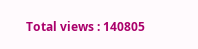Total views : 140805